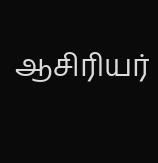ஆசிரியர்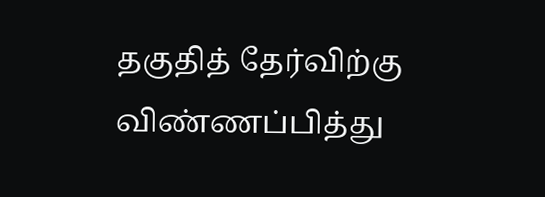தகுதித் தேர்விற்கு விண்ணப்பித்து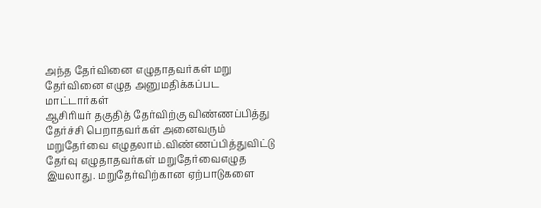அந்த தேர்வினை எழுதாதவர்கள் மறு தேர்வினை எழுத அனுமதிக்கப்பட மாட்டார்கள்
ஆசிரியர் தகுதித் தேர்விற்கு விண்ணப்பித்து தேர்ச்சி பெறாதவர்கள் அனைவரும் மறுதேர்வை எழுதலாம்.விண்ணப்பித்துவிட்டு தேர்வு எழுதாதவர்கள் மறுதேர்வைஎழுத இயலாது. மறுதேர்விற்கான ஏற்பாடுகளை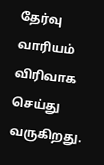தேர்வு வாரியம் விரிவாக செய்து வருகிறது.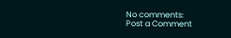No comments:
Post a Comment